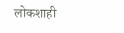लोकशाही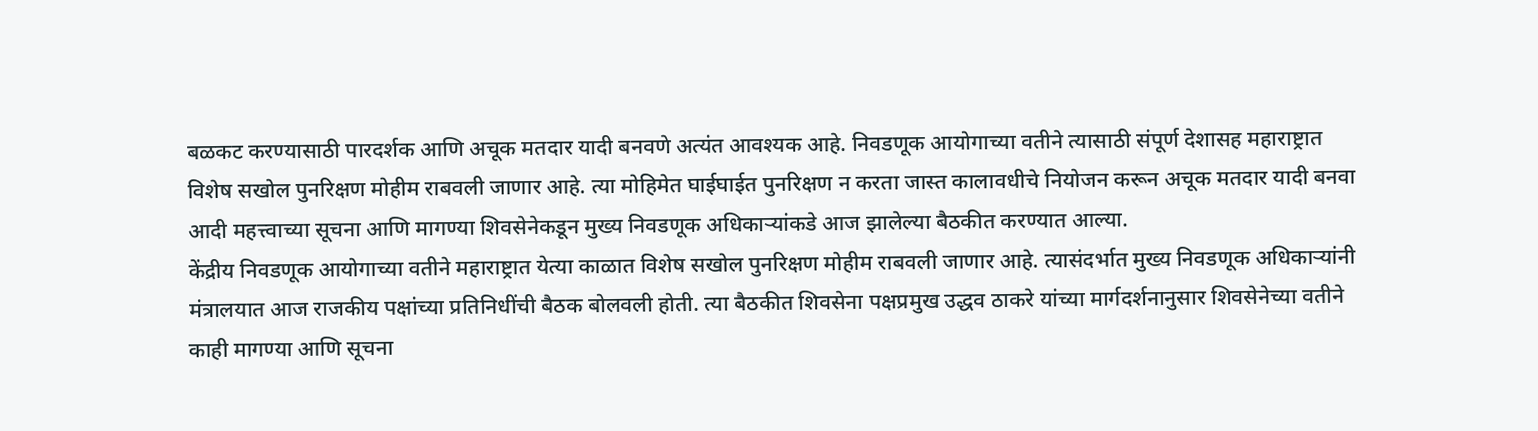बळकट करण्यासाठी पारदर्शक आणि अचूक मतदार यादी बनवणे अत्यंत आवश्यक आहे. निवडणूक आयोगाच्या वतीने त्यासाठी संपूर्ण देशासह महाराष्ट्रात विशेष सखोल पुनरिक्षण मोहीम राबवली जाणार आहे. त्या मोहिमेत घाईघाईत पुनरिक्षण न करता जास्त कालावधीचे नियोजन करून अचूक मतदार यादी बनवा आदी महत्त्वाच्या सूचना आणि मागण्या शिवसेनेकडून मुख्य निवडणूक अधिकाऱ्यांकडे आज झालेल्या बैठकीत करण्यात आल्या.
केंद्रीय निवडणूक आयोगाच्या वतीने महाराष्ट्रात येत्या काळात विशेष सखोल पुनरिक्षण मोहीम राबवली जाणार आहे. त्यासंदर्भात मुख्य निवडणूक अधिकाऱ्यांनी मंत्रालयात आज राजकीय पक्षांच्या प्रतिनिधींची बैठक बोलवली होती. त्या बैठकीत शिवसेना पक्षप्रमुख उद्धव ठाकरे यांच्या मार्गदर्शनानुसार शिवसेनेच्या वतीने काही मागण्या आणि सूचना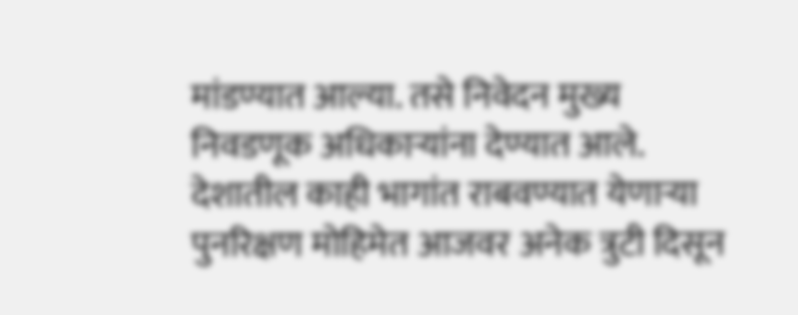मांडण्यात आल्या. तसे निवेदन मुख्य निवडणूक अधिकाऱ्यांना देण्यात आले.
देशातील काही भागांत राबवण्यात येणाऱ्या पुनरिक्षण मोहिमेत आजवर अनेक त्रुटी दिसून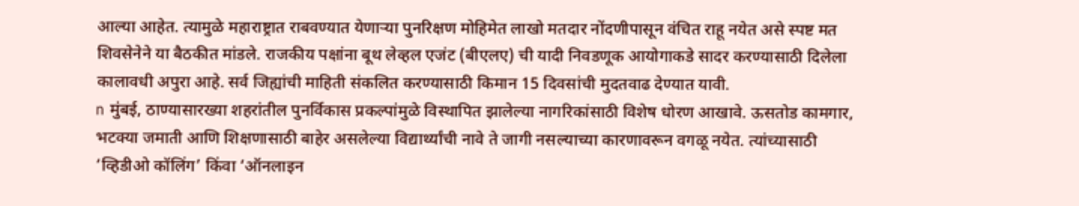आल्या आहेत. त्यामुळे महाराष्ट्रात राबवण्यात येणाऱ्या पुनरिक्षण मोहिमेत लाखो मतदार नोंदणीपासून वंचित राहू नयेत असे स्पष्ट मत शिवसेनेने या बैठकीत मांडले. राजकीय पक्षांना बूथ लेव्हल एजंट (बीएलए) ची यादी निवडणूक आयोगाकडे सादर करण्यासाठी दिलेला कालावधी अपुरा आहे. सर्व जिह्यांची माहिती संकलित करण्यासाठी किमान 15 दिवसांची मुदतवाढ देण्यात यावी.
n मुंबई, ठाण्यासारख्या शहरांतील पुनर्विकास प्रकल्पांमुळे विस्थापित झालेल्या नागरिकांसाठी विशेष धोरण आखावे. ऊसतोड कामगार, भटक्या जमाती आणि शिक्षणासाठी बाहेर असलेल्या विद्यार्थ्यांची नावे ते जागी नसल्याच्या कारणावरून वगळू नयेत. त्यांच्यासाठी ‘व्हिडीओ कॉलिंग’ किंवा ‘ऑनलाइन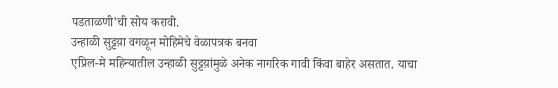पडताळणी’ची सोय करावी.
उन्हाळी सुट्टय़ा वगळून मोहिमेचे वेळापत्रक बनवा
एप्रिल-मे महिन्यातील उन्हाळी सुट्टय़ांमुळे अनेक नागरिक गावी किंवा बाहेर असतात. याचा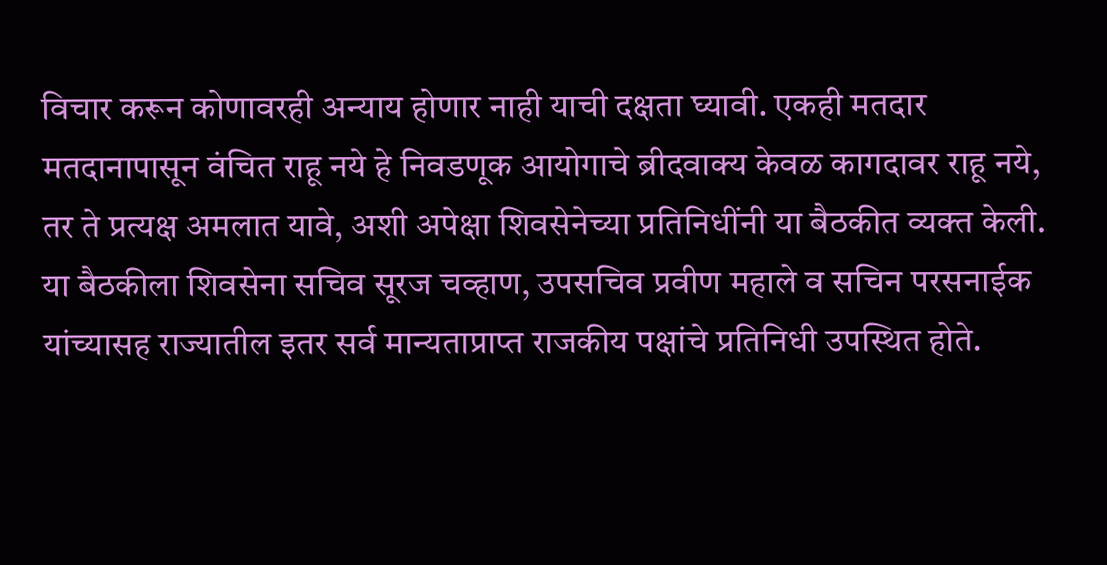विचार करून कोणावरही अन्याय होणार नाही याची दक्षता घ्यावी. एकही मतदार मतदानापासून वंचित राहू नये हे निवडणूक आयोगाचे ब्रीदवाक्य केवळ कागदावर राहू नये, तर ते प्रत्यक्ष अमलात यावे, अशी अपेक्षा शिवसेनेच्या प्रतिनिधींनी या बैठकीत व्यक्त केली. या बैठकीला शिवसेना सचिव सूरज चव्हाण, उपसचिव प्रवीण महाले व सचिन परसनाईक यांच्यासह राज्यातील इतर सर्व मान्यताप्राप्त राजकीय पक्षांचे प्रतिनिधी उपस्थित होते.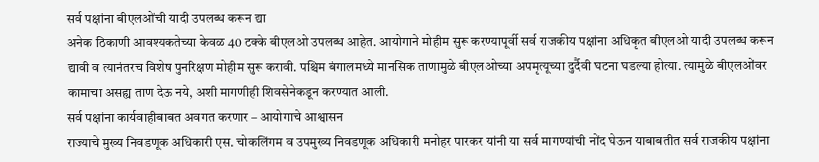सर्व पक्षांना बीएलओंची यादी उपलब्ध करून द्या
अनेक ठिकाणी आवश्यकतेच्या केवळ 40 टक्के बीएलओ उपलब्ध आहेत. आयोगाने मोहीम सुरू करण्यापूर्वी सर्व राजकीय पक्षांना अधिकृत बीएलओ यादी उपलब्ध करून द्यावी व त्यानंतरच विशेष पुनरिक्षण मोहीम सुरू करावी. पश्चिम बंगालमध्ये मानसिक ताणामुळे बीएलओच्या अपमृत्यूच्या दुर्दैवी घटना घडल्या होत्या. त्यामुळे बीएलओंवर कामाचा असह्य ताण देऊ नये, अशी मागणीही शिवसेनेकडून करण्यात आली.
सर्व पक्षांना कार्यवाहीबाबत अवगत करणार – आयोगाचे आश्वासन
राज्याचे मुख्य निवडणूक अधिकारी एस. चोकलिंगम व उपमुख्य निवडणूक अधिकारी मनोहर पारकर यांनी या सर्व मागण्यांची नोंद घेऊन याबाबतीत सर्व राजकीय पक्षांना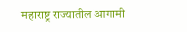महाराष्ट्र राज्यातील आगामी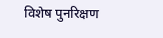विशेष पुनरिक्षण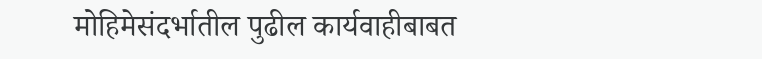मोहिमेसंदर्भातील पुढील कार्यवाहीबाबत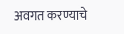अवगत करण्याचे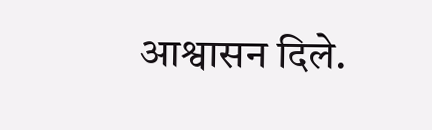आश्वासन दिले.